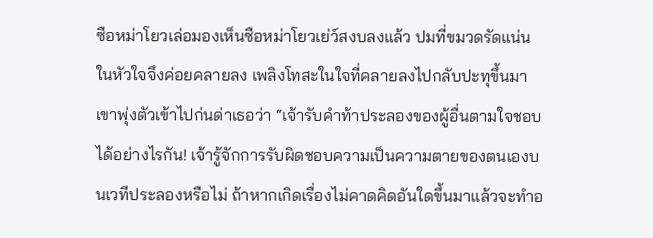ซือหม่าโยวเล่อมองเห็นซือหม่าโยวเย่ว์สงบลงแล้ว ปมที่ขมวดรัดแน่นในหัวใจจึงค่อยคลายลง เพลิงโทสะในใจที่คลายลงไปกลับปะทุขึ้นมา เขาพุ่งตัวเข้าไปก่นด่าเธอว่า “เจ้ารับคำท้าประลองของผู้อื่นตามใจชอบได้อย่างไรกัน! เจ้ารู้จักการรับผิดชอบความเป็นความตายของตนเองบนเวทีประลองหรือไม่ ถ้าหากเกิดเรื่องไม่คาดคิดอันใดขึ้นมาแล้วจะทำอ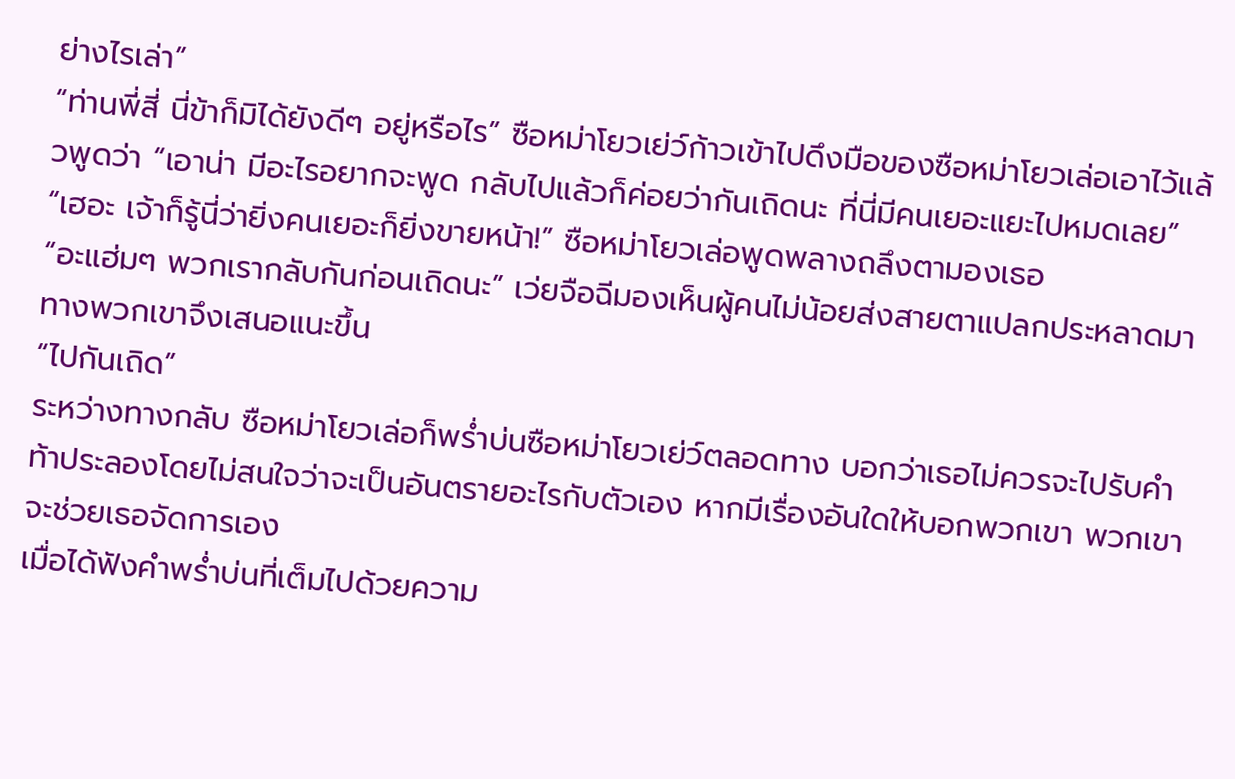ย่างไรเล่า”
“ท่านพี่สี่ นี่ข้าก็มิได้ยังดีๆ อยู่หรือไร” ซือหม่าโยวเย่ว์ก้าวเข้าไปดึงมือของซือหม่าโยวเล่อเอาไว้แล้วพูดว่า “เอาน่า มีอะไรอยากจะพูด กลับไปแล้วก็ค่อยว่ากันเถิดนะ ที่นี่มีคนเยอะแยะไปหมดเลย”
“เฮอะ เจ้าก็รู้นี่ว่ายิ่งคนเยอะก็ยิ่งขายหน้า!” ซือหม่าโยวเล่อพูดพลางถลึงตามองเธอ
“อะแฮ่มๆ พวกเรากลับกันก่อนเถิดนะ” เว่ยจือฉีมองเห็นผู้คนไม่น้อยส่งสายตาแปลกประหลาดมาทางพวกเขาจึงเสนอแนะขึ้น
“ไปกันเถิด”
ระหว่างทางกลับ ซือหม่าโยวเล่อก็พร่ำบ่นซือหม่าโยวเย่ว์ตลอดทาง บอกว่าเธอไม่ควรจะไปรับคำท้าประลองโดยไม่สนใจว่าจะเป็นอันตรายอะไรกับตัวเอง หากมีเรื่องอันใดให้บอกพวกเขา พวกเขาจะช่วยเธอจัดการเอง
เมื่อได้ฟังคำพร่ำบ่นที่เต็มไปด้วยความ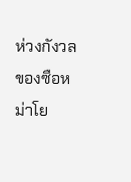ห่วงกังวลของซือหม่าโย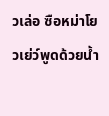วเล่อ ซือหม่าโยวเย่ว์พูดด้วยน้ำ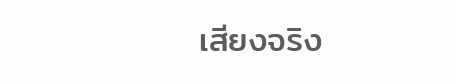เสียงจริง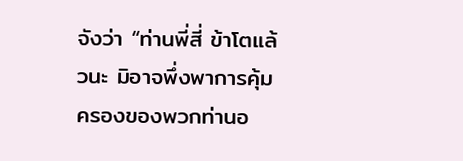จังว่า “ท่านพี่สี่ ข้าโตแล้วนะ มิอาจพึ่งพาการคุ้มครองของพวกท่านอ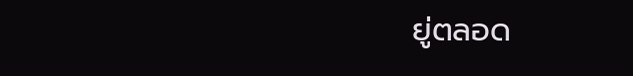ยู่ตลอด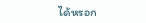ได้หรอก